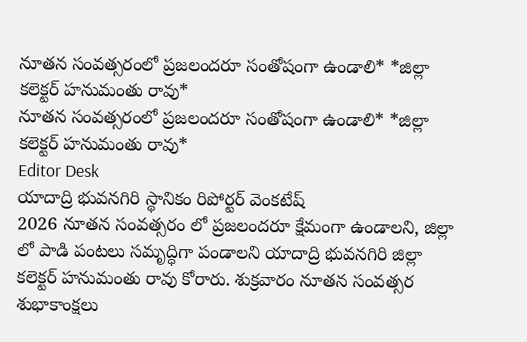నూతన సంవత్సరంలో ప్రజలందరూ సంతోషంగా ఉండాలి* *జిల్లా కలెక్టర్ హనుమంతు రావు*
నూతన సంవత్సరంలో ప్రజలందరూ సంతోషంగా ఉండాలి* *జిల్లా కలెక్టర్ హనుమంతు రావు*
Editor Desk
యాదాద్రి భువనగిరి స్థానికం రిపోర్టర్ వెంకటేష్
2026 నూతన సంవత్సరం లో ప్రజలందరూ క్షేమంగా ఉండాలని, జిల్లా లో పాడి పంటలు సమృద్ధిగా పండాలని యాదాద్రి భువనగిరి జిల్లా కలెక్టర్ హనుమంతు రావు కోరారు. శుక్రవారం నూతన సంవత్సర శుభాకాంక్షలు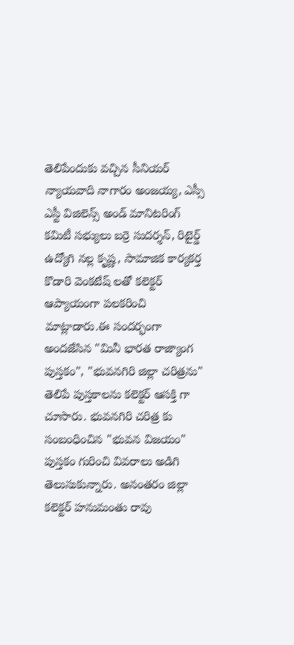తెలిపేందుకు వచ్చిన సీనియర్ న్యాయవాది నాగారం అంజయ్య, ఎస్సీ ఎస్టీ విజిలెన్స్ అండ్ మానిటరింగ్ కమిటీ సభ్యులు బర్రె సుదర్శన్, రిటైర్డ్ ఉద్యోగి నల్ల కృష్ణ, సామాజిక కార్యకర్త కొడారి వెంకటేష్ లతో కలెక్టర్ ఆప్యాయంగా పలకరించి మాట్లాడారు.ఈ సందర్భంగా అందజేసిన "మినీ భారత రాజ్యాంగ పుస్తకం", "భువనగిరి జిల్లా చరిత్రను" తెలిపే పుస్తకాలను కలెక్టర్ ఆసక్తి గా చూసారు. భువనగిరి చరిత్ర కు సంబంధించిన "భువన విజయం" పుస్తకం గురించి వివరాలు అడిగి తెలుసుకున్నారు. అనంతరం జిల్లా కలెక్టర్ హనుమంతు రావు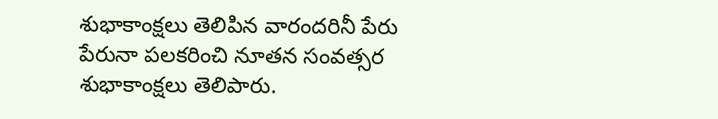శుభాకాంక్షలు తెలిపిన వారందరినీ పేరు పేరునా పలకరించి నూతన సంవత్సర శుభాకాంక్షలు తెలిపారు.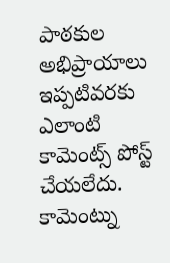పాఠకుల అభిప్రాయాలు
ఇప్పటివరకు ఎలాంటి కామెంట్స్ పోస్ట్ చేయలేదు.
కామెంట్ను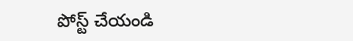పోస్ట్ చేయండి